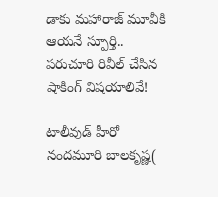డాకు మహారాజ్ మూవీకి ఆయనే స్పూర్తి.. పరుచూరి రివీల్ చేసిన షాకింగ్ విషయాలివే!

టాలీవుడ్ హీరో నందమూరి బాలకృష్ణ(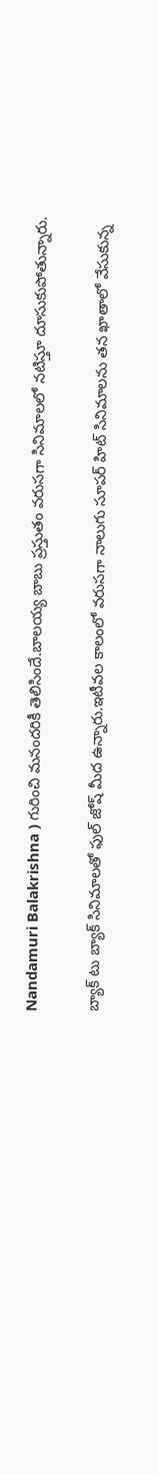Nandamuri Balakrishna ) గురించి మనందరికీ తెలిసిందే.బాలయ్య బాబు ప్రస్తుతం వరుసగా సినిమాలలో నటిస్తూ దూసుకుపోతున్నారు.

బ్యాక్ టు బ్యాక్ సినిమాలతో ఫుల్ జోష్ మీద ఉన్నారు.ఇటీవల కాలంలో వరుసగా నాలుగు సూపర్ హిట్ సినిమాలను తన ఖాతాలో వేసుకున్న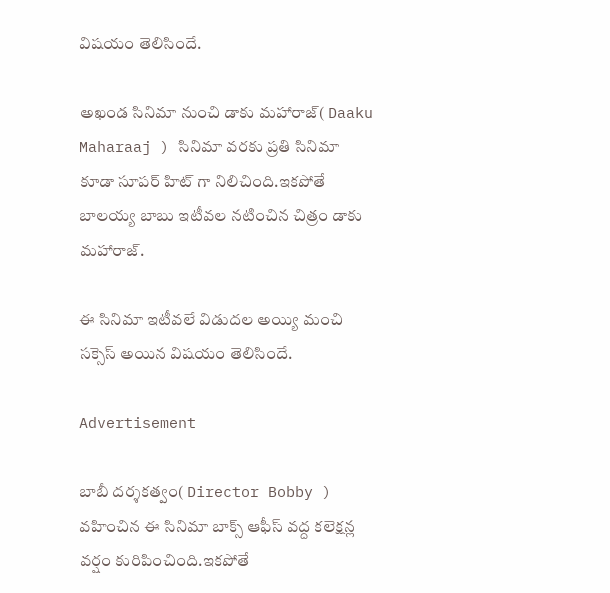విషయం తెలిసిందే.

అఖండ సినిమా నుంచి డాకు మహారాజ్( Daaku Maharaaj ) సినిమా వరకు ప్రతి సినిమా కూడా సూపర్ హిట్ గా నిలిచింది.ఇకపోతే బాలయ్య బాబు ఇటీవల నటించిన చిత్రం డాకు మహారాజ్.

ఈ సినిమా ఇటీవలే విడుదల అయ్యి మంచి సక్సెస్ అయిన విషయం తెలిసిందే.

Advertisement

బాబీ దర్శకత్వం( Director Bobby ) వహించిన ఈ సినిమా బాక్స్ ఆఫీస్ వద్ద కలెక్షన్ల వర్షం కురిపించింది.ఇకపోతే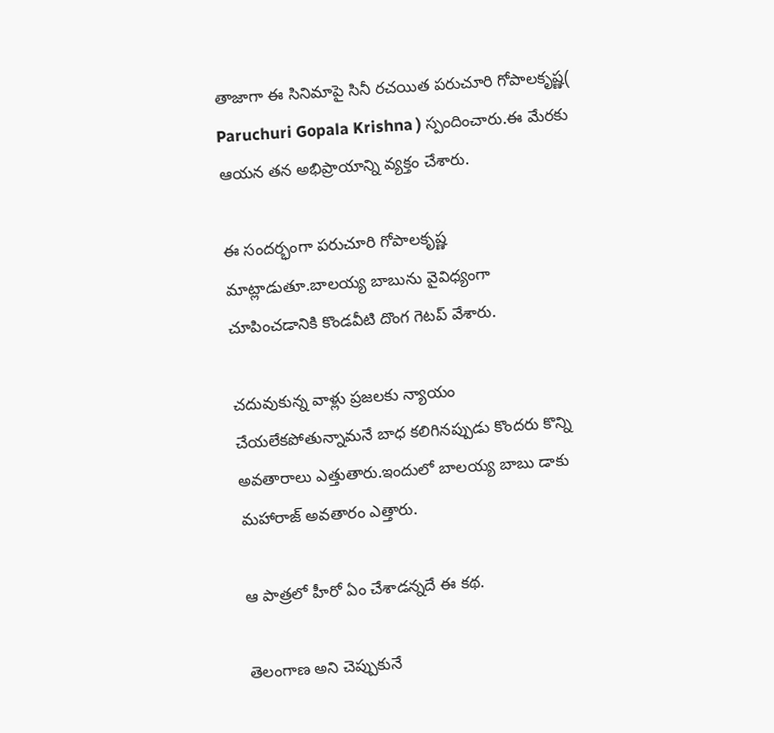తాజాగా ఈ సినిమాపై సినీ రచయిత పరుచూరి గోపాలకృష్ణ( Paruchuri Gopala Krishna ) స్పందించారు.ఈ మేరకు ఆయన తన అభిప్రాయాన్ని వ్యక్తం చేశారు.

ఈ సందర్భంగా పరుచూరి గోపాలకృష్ణ మాట్లాడుతూ.బాలయ్య బాబును వైవిధ్యంగా చూపించడానికి కొండవీటి దొంగ గెటప్‌ వేశారు.

చదువుకున్న వాళ్లు ప్రజలకు న్యాయం చేయలేకపోతున్నామనే బాధ కలిగినప్పుడు కొందరు కొన్ని అవతారాలు ఎత్తుతారు.ఇందులో బాలయ్య బాబు డాకు మహారాజ్‌ అవతారం ఎత్తారు.

ఆ పాత్రలో హీరో ఏం చేశాడన్నదే ఈ కథ.

తెలంగాణ అని చెప్పుకునే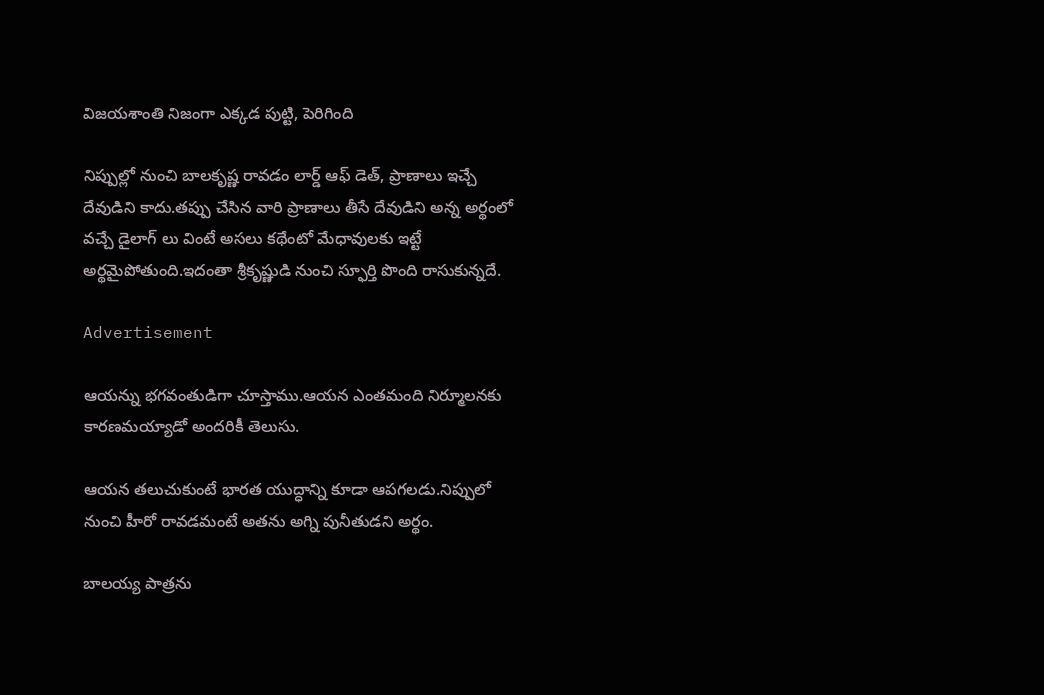విజయశాంతి నిజంగా ఎక్కడ పుట్టి, పెరిగింది

నిప్పుల్లో నుంచి బాలకృష్ణ రావడం లార్డ్‌ ఆఫ్‌ డెత్‌, ప్రాణాలు ఇచ్చే దేవుడిని కాదు.తప్పు చేసిన వారి ప్రాణాలు తీసే దేవుడిని అన్న అర్థంలో వచ్చే డైలాగ్‌ లు వింటే అసలు కథేంటో మేధావులకు ఇట్టే అర్థమైపోతుంది.ఇదంతా శ్రీకృష్ణుడి నుంచి స్ఫూర్తి పొంది రాసుకున్నదే.

Advertisement

ఆయన్ను భగవంతుడిగా చూస్తాము.ఆయన ఎంతమంది నిర్మూలనకు కారణమయ్యాడో అందరికీ తెలుసు.

ఆయన తలుచుకుంటే భారత యుద్ధాన్ని కూడా ఆపగలడు.నిప్పులో నుంచి హీరో రావడమంటే అతను అగ్ని పునీతుడని అర్థం.

బాలయ్య పాత్రను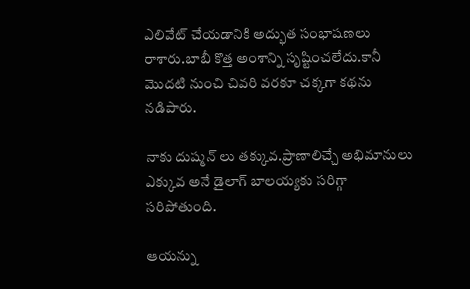ఎలివేట్‌ చేయడానికి అద్భుత సంభాషణలు రాశారు.బాబీ కొత్త అంశాన్ని సృష్టించలేదు.కానీ మొదటి నుంచి చివరి వరకూ చక్కగా కథను నడిపారు.

నాకు దుష్మన్‌ లు తక్కువ.ప్రాణాలిచ్చే అభిమానులు ఎక్కువ అనే డైలాగ్‌ బాలయ్యకు సరిగ్గా సరిపోతుంది.

ఆయన్ను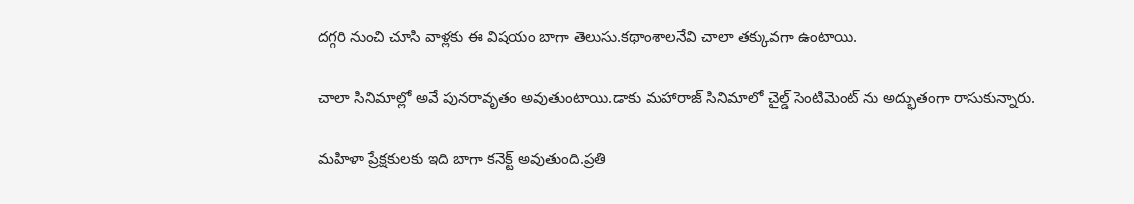దగ్గరి నుంచి చూసి వాళ్లకు ఈ విషయం బాగా తెలుసు.కథాంశాలనేవి చాలా తక్కువగా ఉంటాయి.

చాలా సినిమాల్లో అవే పునరావృతం అవుతుంటాయి.డాకు మహారాజ్‌ సినిమాలో చైల్డ్‌ సెంటిమెంట్‌ ను అద్భుతంగా రాసుకున్నారు.

మహిళా ప్రేక్షకులకు ఇది బాగా కనెక్ట్‌ అవుతుంది.ప్రతి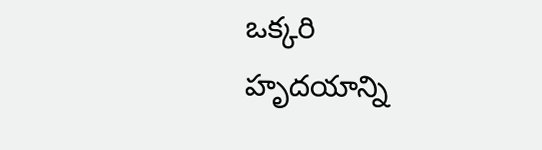ఒక్కరి హృదయాన్ని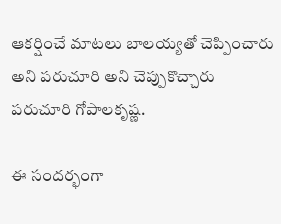ఆకర్షించే మాటలు బాలయ్యతో చెప్పించారు అని పరుచూరి అని చెప్పుకొచ్చారు పరుచూరి గోపాలకృష్ణ.

ఈ సందర్భంగా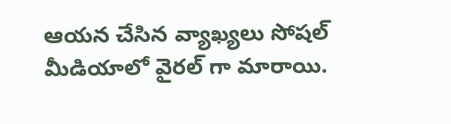ఆయన చేసిన వ్యాఖ్యలు సోషల్ మీడియాలో వైరల్ గా మారాయి.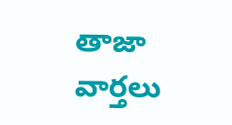తాజా వార్తలు